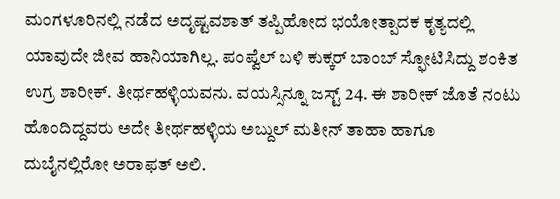ಮಂಗಳೂರಿನಲ್ಲಿ ನಡೆದ ಅದೃಷ್ಟವಶಾತ್ ತಪ್ಪಿಹೋದ ಭಯೋತ್ಪಾದಕ ಕೃತ್ಯದಲ್ಲಿ ಯಾವುದೇ ಜೀವ ಹಾನಿಯಾಗಿಲ್ಲ. ಪಂಪ್ವೆಲ್ ಬಳಿ ಕುಕ್ಕರ್ ಬಾಂಬ್ ಸ್ಫೋಟಿಸಿದ್ದು ಶಂಕಿತ ಉಗ್ರ ಶಾರೀಕ್. ತೀರ್ಥಹಳ್ಳಿಯವನು. ವಯಸ್ಸಿನ್ನೂ ಜಸ್ಟ್ 24. ಈ ಶಾರೀಕ್ ಜೊತೆ ನಂಟು ಹೊಂದಿದ್ದವರು ಅದೇ ತೀರ್ಥಹಳ್ಳಿಯ ಅಬ್ದುಲ್ ಮತೀನ್ ತಾಹಾ ಹಾಗೂ ದುಬೈನಲ್ಲಿರೋ ಅರಾಫತ್ ಅಲಿ.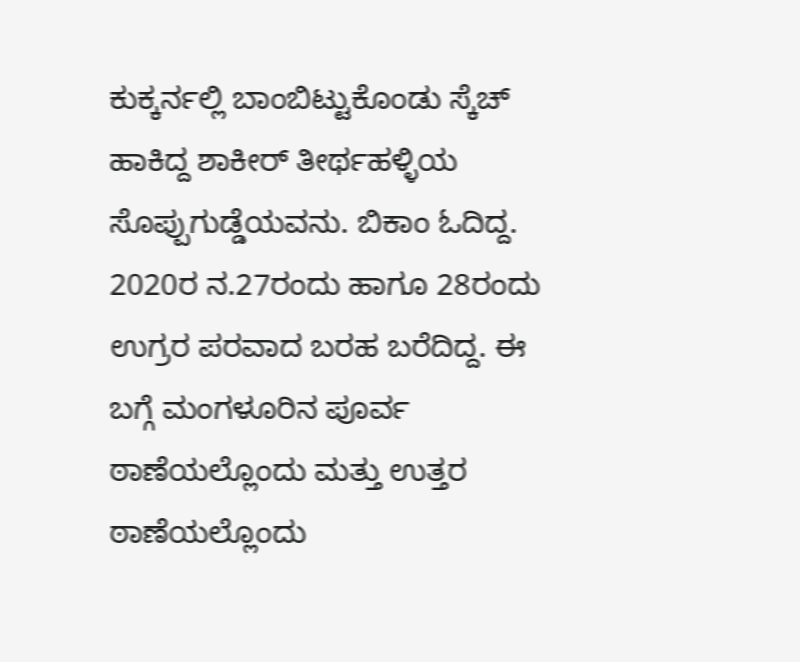ಕುಕ್ಕರ್ನಲ್ಲಿ ಬಾಂಬಿಟ್ಟುಕೊಂಡು ಸ್ಕೆಚ್ ಹಾಕಿದ್ದ ಶಾಕೀರ್ ತೀರ್ಥಹಳ್ಳಿಯ ಸೊಪ್ಪುಗುಡ್ಡೆಯವನು. ಬಿಕಾಂ ಓದಿದ್ದ. 2020ರ ನ.27ರಂದು ಹಾಗೂ 28ರಂದು ಉಗ್ರರ ಪರವಾದ ಬರಹ ಬರೆದಿದ್ದ. ಈ ಬಗ್ಗೆ ಮಂಗಳೂರಿನ ಪೂರ್ವ ಠಾಣೆಯಲ್ಲೊಂದು ಮತ್ತು ಉತ್ತರ ಠಾಣೆಯಲ್ಲೊಂದು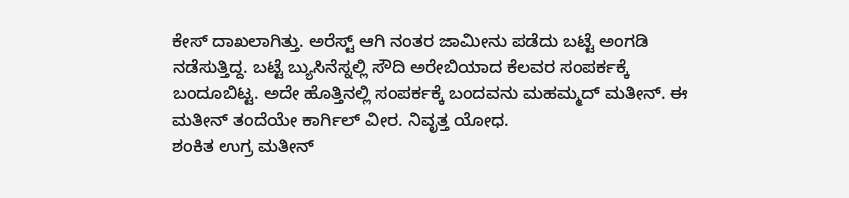ಕೇಸ್ ದಾಖಲಾಗಿತ್ತು. ಅರೆಸ್ಟ್ ಆಗಿ ನಂತರ ಜಾಮೀನು ಪಡೆದು ಬಟ್ಟೆ ಅಂಗಡಿ ನಡೆಸುತ್ತಿದ್ದ. ಬಟ್ಟೆ ಬ್ಯುಸಿನೆಸ್ನಲ್ಲಿ ಸೌದಿ ಅರೇಬಿಯಾದ ಕೆಲವರ ಸಂಪರ್ಕಕ್ಕೆ ಬಂದೂಬಿಟ್ಟ. ಅದೇ ಹೊತ್ತಿನಲ್ಲಿ ಸಂಪರ್ಕಕ್ಕೆ ಬಂದವನು ಮಹಮ್ಮದ್ ಮತೀನ್. ಈ ಮತೀನ್ ತಂದೆಯೇ ಕಾರ್ಗಿಲ್ ವೀರ. ನಿವೃತ್ತ ಯೋಧ.
ಶಂಕಿತ ಉಗ್ರ ಮತೀನ್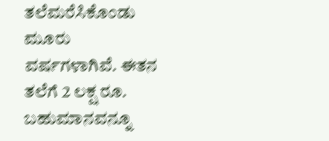ತಲೆಮರೆಸಿಕೊಂಡು ಮೂರು ವರ್ಷಗಳಾಗಿವೆ. ಈತನ ತಲೆಗೆ 2 ಲಕ್ಷ ರೂ. ಬಹುಮಾನವನ್ನೂ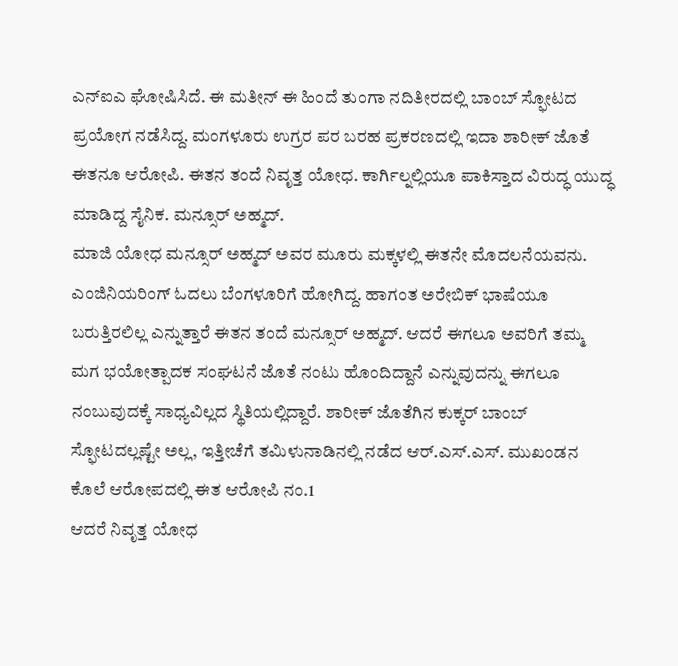ಎನ್ಐಎ ಘೋಷಿಸಿದೆ. ಈ ಮತೀನ್ ಈ ಹಿಂದೆ ತುಂಗಾ ನದಿತೀರದಲ್ಲಿ ಬಾಂಬ್ ಸ್ಫೋಟದ ಪ್ರಯೋಗ ನಡೆಸಿದ್ದ. ಮಂಗಳೂರು ಉಗ್ರರ ಪರ ಬರಹ ಪ್ರಕರಣದಲ್ಲಿ ಇದಾ ಶಾರೀಕ್ ಜೊತೆ ಈತನೂ ಆರೋಪಿ. ಈತನ ತಂದೆ ನಿವೃತ್ತ ಯೋಧ. ಕಾರ್ಗಿಲ್ನಲ್ಲಿಯೂ ಪಾಕಿಸ್ತಾದ ವಿರುದ್ಧ ಯುದ್ಧ ಮಾಡಿದ್ದ ಸೈನಿಕ. ಮನ್ಸೂರ್ ಅಹ್ಮದ್.
ಮಾಜಿ ಯೋಧ ಮನ್ಸೂರ್ ಅಹ್ಮದ್ ಅವರ ಮೂರು ಮಕ್ಕಳಲ್ಲಿ ಈತನೇ ಮೊದಲನೆಯವನು. ಎಂಜಿನಿಯರಿಂಗ್ ಓದಲು ಬೆಂಗಳೂರಿಗೆ ಹೋಗಿದ್ದ. ಹಾಗಂತ ಅರೇಬಿಕ್ ಭಾಷೆಯೂ ಬರುತ್ತಿರಲಿಲ್ಲ ಎನ್ನುತ್ತಾರೆ ಈತನ ತಂದೆ ಮನ್ಸೂರ್ ಅಹ್ಮದ್. ಆದರೆ ಈಗಲೂ ಅವರಿಗೆ ತಮ್ಮ ಮಗ ಭಯೋತ್ಪಾದಕ ಸಂಘಟನೆ ಜೊತೆ ನಂಟು ಹೊಂದಿದ್ದಾನೆ ಎನ್ನುವುದನ್ನು ಈಗಲೂ ನಂಬುವುದಕ್ಕೆ ಸಾಧ್ಯವಿಲ್ಲದ ಸ್ಥಿತಿಯಲ್ಲಿದ್ದಾರೆ. ಶಾರೀಕ್ ಜೊತೆಗಿನ ಕುಕ್ಕರ್ ಬಾಂಬ್ ಸ್ಫೋಟದಲ್ಲಷ್ಟೇ ಅಲ್ಲ, ಇತ್ತೀಚೆಗೆ ತಮಿಳುನಾಡಿನಲ್ಲಿ ನಡೆದ ಆರ್.ಎಸ್.ಎಸ್. ಮುಖಂಡನ ಕೊಲೆ ಆರೋಪದಲ್ಲಿ ಈತ ಆರೋಪಿ ನಂ.1
ಆದರೆ ನಿವೃತ್ತ ಯೋಧ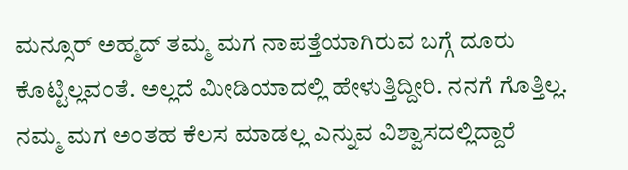ಮನ್ಸೂರ್ ಅಹ್ಮದ್ ತಮ್ಮ ಮಗ ನಾಪತ್ತೆಯಾಗಿರುವ ಬಗ್ಗೆ ದೂರು ಕೊಟ್ಟಿಲ್ಲವಂತೆ. ಅಲ್ಲದೆ ಮೀಡಿಯಾದಲ್ಲಿ ಹೇಳುತ್ತಿದ್ದೀರಿ. ನನಗೆ ಗೊತ್ತಿಲ್ಲ. ನಮ್ಮ ಮಗ ಅಂತಹ ಕೆಲಸ ಮಾಡಲ್ಲ ಎನ್ನುವ ವಿಶ್ವಾಸದಲ್ಲಿದ್ದಾರೆ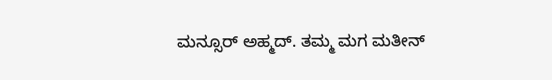ಮನ್ಸೂರ್ ಅಹ್ಮದ್. ತಮ್ಮ ಮಗ ಮತೀನ್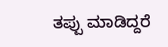ತಪ್ಪು ಮಾಡಿದ್ದರೆ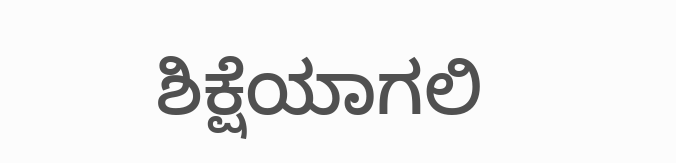ಶಿಕ್ಷೆಯಾಗಲಿ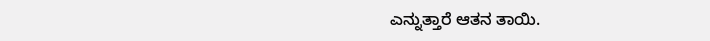ಎನ್ನುತ್ತಾರೆ ಆತನ ತಾಯಿ.